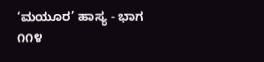‘ಮಯೂರ’ ಹಾಸ್ಯ - ಭಾಗ ೧೧೪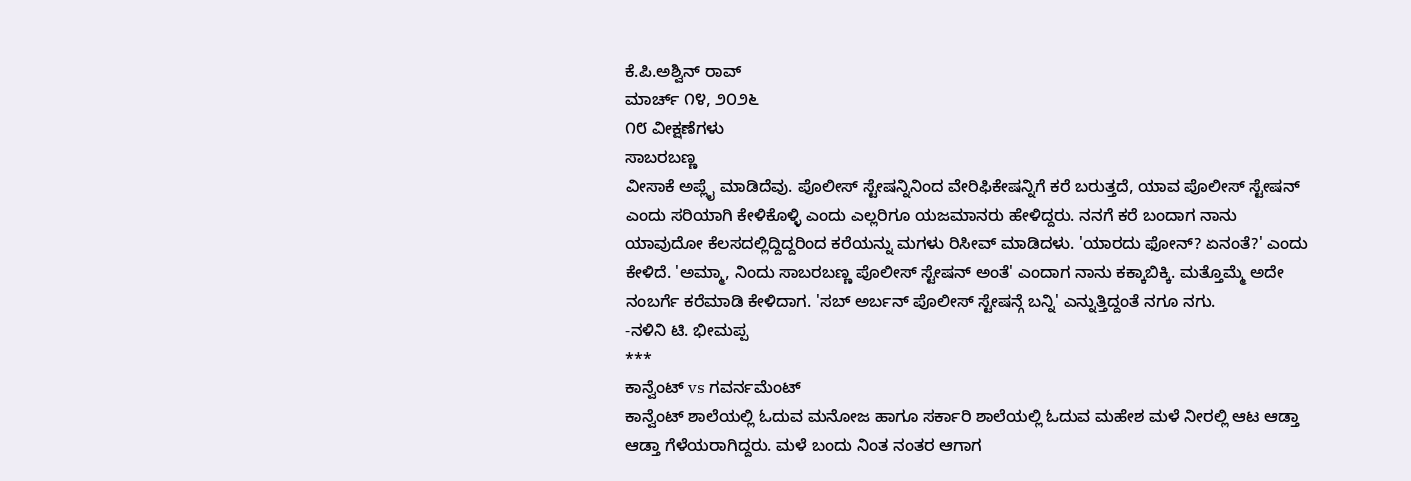ಕೆ.ಪಿ.ಅಶ್ವಿನ್ ರಾವ್
ಮಾರ್ಚ್ ೧೪, ೨೦೨೬
೧೮ ವೀಕ್ಷಣೆಗಳು
ಸಾಬರಬಣ್ಣ
ವೀಸಾಕೆ ಅಪ್ಲೈ ಮಾಡಿದೆವು. ಪೊಲೀಸ್ ಸ್ಟೇಷನ್ನಿನಿಂದ ವೇರಿಫಿಕೇಷನ್ನಿಗೆ ಕರೆ ಬರುತ್ತದೆ, ಯಾವ ಪೊಲೀಸ್ ಸ್ಟೇಷನ್ ಎಂದು ಸರಿಯಾಗಿ ಕೇಳಿಕೊಳ್ಳಿ ಎಂದು ಎಲ್ಲರಿಗೂ ಯಜಮಾನರು ಹೇಳಿದ್ದರು. ನನಗೆ ಕರೆ ಬಂದಾಗ ನಾನು ಯಾವುದೋ ಕೆಲಸದಲ್ಲಿದ್ದಿದ್ದರಿಂದ ಕರೆಯನ್ನು ಮಗಳು ರಿಸೀವ್ ಮಾಡಿದಳು. 'ಯಾರದು ಫೋನ್? ಏನಂತೆ?' ಎಂದು ಕೇಳಿದೆ. 'ಅಮ್ಮಾ, ನಿಂದು ಸಾಬರಬಣ್ಣ ಪೊಲೀಸ್ ಸ್ಟೇಷನ್ ಅಂತೆ' ಎಂದಾಗ ನಾನು ಕಕ್ಕಾಬಿಕ್ಕಿ. ಮತ್ತೊಮ್ಮೆ ಅದೇ ನಂಬರ್ಗೆ ಕರೆಮಾಡಿ ಕೇಳಿದಾಗ. 'ಸಬ್ ಅರ್ಬನ್ ಪೊಲೀಸ್ ಸ್ಟೇಷನ್ಗೆ ಬನ್ನಿ' ಎನ್ನುತ್ತಿದ್ದಂತೆ ನಗೂ ನಗು.
-ನಳಿನಿ ಟಿ. ಭೀಮಪ್ಪ
***
ಕಾನ್ವೆಂಟ್ vs ಗವರ್ನಮೆಂಟ್
ಕಾನ್ವೆಂಟ್ ಶಾಲೆಯಲ್ಲಿ ಓದುವ ಮನೋಜ ಹಾಗೂ ಸರ್ಕಾರಿ ಶಾಲೆಯಲ್ಲಿ ಓದುವ ಮಹೇಶ ಮಳೆ ನೀರಲ್ಲಿ ಆಟ ಆಡ್ತಾ ಆಡ್ತಾ ಗೆಳೆಯರಾಗಿದ್ದರು. ಮಳೆ ಬಂದು ನಿಂತ ನಂತರ ಆಗಾಗ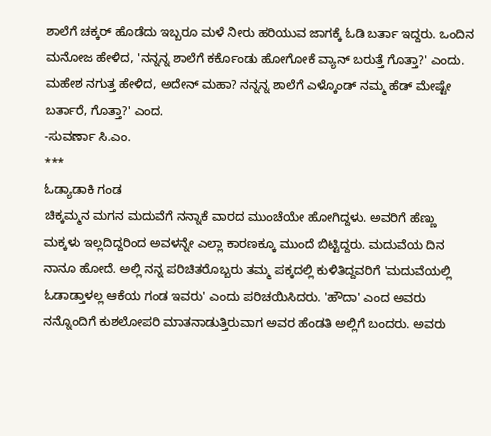ಶಾಲೆಗೆ ಚಕ್ಕರ್ ಹೊಡೆದು ಇಬ್ಬರೂ ಮಳೆ ನೀರು ಹರಿಯುವ ಜಾಗಕ್ಕೆ ಓಡಿ ಬರ್ತಾ ಇದ್ದರು. ಒಂದಿನ ಮನೋಜ ಹೇಳಿದ, 'ನನ್ನನ್ನ ಶಾಲೆಗೆ ಕರ್ಕೊಂಡು ಹೋಗೋಕೆ ವ್ಯಾನ್ ಬರುತ್ತೆ ಗೊತ್ತಾ?' ಎಂದು. ಮಹೇಶ ನಗುತ್ತ ಹೇಳಿದ, ಅದೇನ್ ಮಹಾ? ನನ್ನನ್ನ ಶಾಲೆಗೆ ಎಳ್ಕೊಂಡ್ ನಮ್ಮ ಹೆಡ್ ಮೇಷ್ಟೇ ಬರ್ತಾರೆ, ಗೊತ್ತಾ?' ಎಂದ.
-ಸುವರ್ಣಾ ಸಿ.ಎಂ.
***
ಓಡ್ಯಾಡಾಕಿ ಗಂಡ
ಚಿಕ್ಕಮ್ಮನ ಮಗನ ಮದುವೆಗೆ ನನ್ನಾಕೆ ವಾರದ ಮುಂಚೆಯೇ ಹೋಗಿದ್ದಳು. ಅವರಿಗೆ ಹೆಣ್ಣು ಮಕ್ಕಳು ಇಲ್ಲದಿದ್ದರಿಂದ ಅವಳನ್ನೇ ಎಲ್ಲಾ ಕಾರಣಕ್ಕೂ ಮುಂದೆ ಬಿಟ್ಟಿದ್ದರು. ಮದುವೆಯ ದಿನ ನಾನೂ ಹೋದೆ. ಅಲ್ಲಿ ನನ್ನ ಪರಿಚಿತರೊಬ್ಬರು ತಮ್ಮ ಪಕ್ಕದಲ್ಲಿ ಕುಳಿತಿದ್ದವರಿಗೆ 'ಮದುವೆಯಲ್ಲಿ ಓಡಾಡ್ತಾಳಲ್ಲ ಆಕೆಯ ಗಂಡ ಇವರು' ಎಂದು ಪರಿಚಯಿಸಿದರು. 'ಹೌದಾ' ಎಂದ ಅವರು ನನ್ನೊಂದಿಗೆ ಕುಶಲೋಪರಿ ಮಾತನಾಡುತ್ತಿರುವಾಗ ಅವರ ಹೆಂಡತಿ ಅಲ್ಲಿಗೆ ಬಂದರು. ಅವರು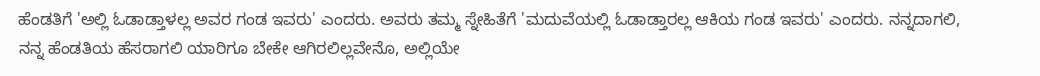ಹೆಂಡತಿಗೆ 'ಅಲ್ಲಿ ಓಡಾಡ್ತಾಳಲ್ಲ ಅವರ ಗಂಡ ಇವರು' ಎಂದರು. ಅವರು ತಮ್ಮ ಸ್ನೇಹಿತೆಗೆ 'ಮದುವೆಯಲ್ಲಿ ಓಡಾಡ್ತಾರಲ್ಲ ಆಕಿಯ ಗಂಡ ಇವರು' ಎಂದರು. ನನ್ನದಾಗಲಿ, ನನ್ನ ಹೆಂಡತಿಯ ಹೆಸರಾಗಲಿ ಯಾರಿಗೂ ಬೇಕೇ ಆಗಿರಲಿಲ್ಲವೇನೊ, ಅಲ್ಲಿಯೇ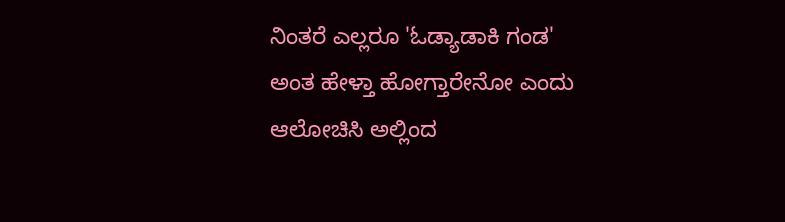ನಿಂತರೆ ಎಲ್ಲರೂ 'ಓಡ್ಯಾಡಾಕಿ ಗಂಡ' ಅಂತ ಹೇಳ್ತಾ ಹೋಗ್ತಾರೇನೋ ಎಂದು ಆಲೋಚಿಸಿ ಅಲ್ಲಿಂದ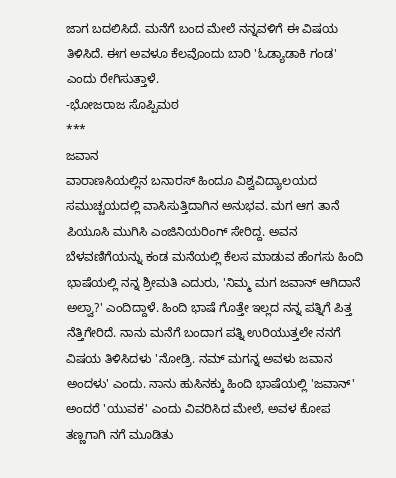ಜಾಗ ಬದಲಿಸಿದೆ. ಮನೆಗೆ ಬಂದ ಮೇಲೆ ನನ್ನವಳಿಗೆ ಈ ವಿಷಯ ತಿಳಿಸಿದೆ. ಈಗ ಅವಳೂ ಕೆಲವೊಂದು ಬಾರಿ 'ಓಡ್ಯಾಡಾಕಿ ಗಂಡ' ಎಂದು ರೇಗಿಸುತ್ತಾಳೆ.
-ಭೋಜರಾಜ ಸೊಪ್ಪಿಮಠ
***
ಜವಾನ
ವಾರಾಣಸಿಯಲ್ಲಿನ ಬನಾರಸ್ ಹಿಂದೂ ವಿಶ್ವವಿದ್ಯಾಲಯದ ಸಮುಚ್ಚಯದಲ್ಲಿ ವಾಸಿಸುತ್ತಿದಾಗಿನ ಅನುಭವ. ಮಗ ಆಗ ತಾನೆ ಪಿಯೂಸಿ ಮುಗಿಸಿ ಎಂಜಿನಿಯರಿಂಗ್ ಸೇರಿದ್ದ. ಅವನ ಬೆಳವಣಿಗೆಯನ್ನು ಕಂಡ ಮನೆಯಲ್ಲಿ ಕೆಲಸ ಮಾಡುವ ಹೆಂಗಸು ಹಿಂದಿ ಭಾಷೆಯಲ್ಲಿ ನನ್ನ ಶ್ರೀಮತಿ ಎದುರು, 'ನಿಮ್ಮ ಮಗ ಜವಾನ್ ಆಗಿದಾನೆ ಅಲ್ವಾ?' ಎಂದಿದ್ದಾಳೆ. ಹಿಂದಿ ಭಾಷೆ ಗೊತ್ತೇ ಇಲ್ಲದ ನನ್ನ ಪತ್ನಿಗೆ ಪಿತ್ತ ನೆತ್ತಿಗೇರಿದೆ. ನಾನು ಮನೆಗೆ ಬಂದಾಗ ಪತ್ನಿ ಉರಿಯುತ್ತಲೇ ನನಗೆ ವಿಷಯ ತಿಳಿಸಿದಳು 'ನೋಡ್ರಿ. ನಮ್ ಮಗನ್ನ ಅವಳು ಜವಾನ ಅಂದಳು' ಎಂದು. ನಾನು ಹುಸಿನಕ್ಕು ಹಿಂದಿ ಭಾಷೆಯಲ್ಲಿ 'ಜವಾನ್' ಅಂದರೆ 'ಯುವಕ' ಎಂದು ವಿವರಿಸಿದ ಮೇಲೆ, ಅವಳ ಕೋಪ ತಣ್ಣಗಾಗಿ ನಗೆ ಮೂಡಿತು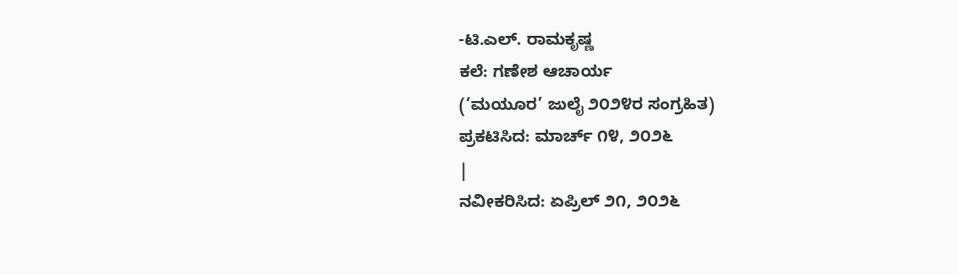-ಟಿ.ಎಲ್. ರಾಮಕೃಷ್ಣ
ಕಲೆ: ಗಣೇಶ ಆಚಾರ್ಯ
(‘ಮಯೂರ’ ಜುಲೈ ೨೦೨೪ರ ಸಂಗ್ರಹಿತ)
ಪ್ರಕಟಿಸಿದ: ಮಾರ್ಚ್ ೧೪, ೨೦೨೬
|
ನವೀಕರಿಸಿದ: ಏಪ್ರಿಲ್ ೨೧, ೨೦೨೬